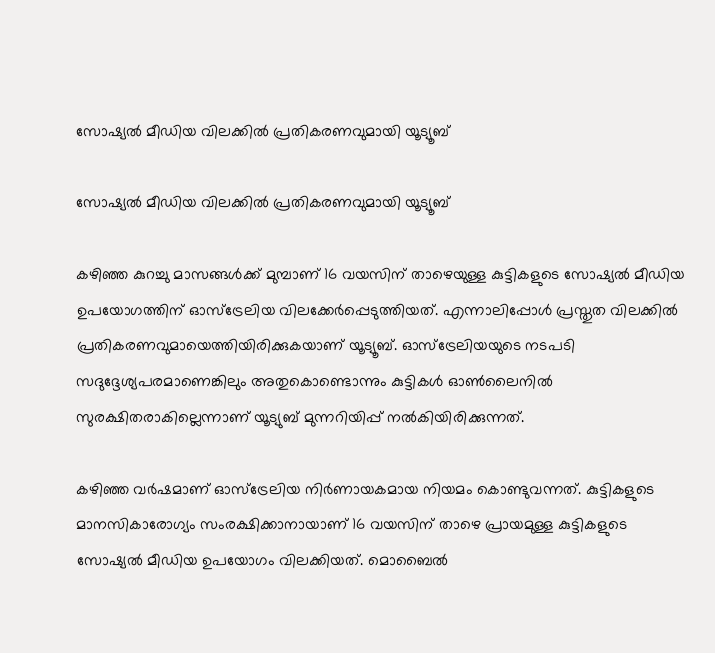സോഷ്യല്‍ മീഡിയ വിലക്കില്‍ പ്രതികരണവുമായി യൂട്യൂബ്

സോഷ്യല്‍ മീഡിയ വിലക്കില്‍ പ്രതികരണവുമായി യൂട്യൂബ്

കഴിഞ്ഞ കുറച്ചു മാസങ്ങള്‍ക്ക് മുമ്പാണ് 16 വയസിന് താഴെയുള്ള കുട്ടികളുടെ സോഷ്യല്‍ മീഡിയ ഉപയോഗത്തിന് ഓസ്ട്രേലിയ വിലക്കേര്‍പ്പെടുത്തിയത്. എന്നാലിപ്പോള്‍ പ്രസ്തുത വിലക്കില്‍ പ്രതികരണവുമായെത്തിയിരിക്കുകയാണ് യൂട്യൂബ്. ഓസ്ട്രേലിയയുടെ നടപടി സദുദ്ദേശ്യപരമാണെങ്കിലും അതുകൊണ്ടൊന്നും കുട്ടികള്‍ ഓണ്‍ലൈനില്‍ സുരക്ഷിതരാകില്ലെന്നാണ് യൂട്യുബ് മുന്നറിയിപ്പ് നല്‍കിയിരിക്കുന്നത്.

കഴിഞ്ഞ വര്‍ഷമാണ് ഓസ്ട്രേലിയ നിര്‍ണായകമായ നിയമം കൊണ്ടുവന്നത്. കുട്ടികളുടെ മാനസികാരോഗ്യം സംരക്ഷിക്കാനായാണ് 16 വയസിന് താഴെ പ്രായമുള്ള കുട്ടികളുടെ സോഷ്യല്‍ മീഡിയ ഉപയോഗം വിലക്കിയത്. മൊബൈല്‍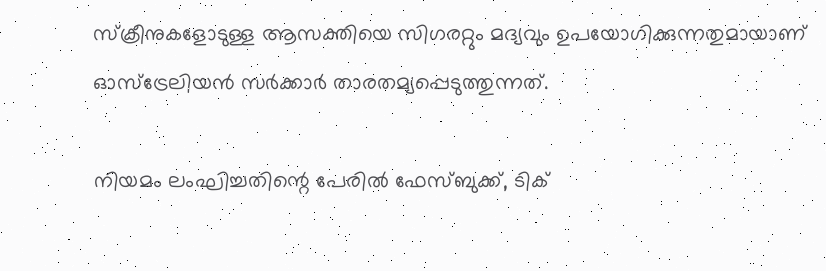സ്‌ക്രീനുകളോടുള്ള ആസക്തിയെ സിഗരറ്റും മദ്യവും ഉപയോഗിക്കുന്നതുമായാണ് ഓസ്ട്രേലിയന്‍ സര്‍ക്കാര്‍ താരതമ്യപ്പെടുത്തുന്നത്.

നിയമം ലംഘിച്ചതിന്റെ പേരില്‍ ഫേസ്ബുക്ക്, ടിക്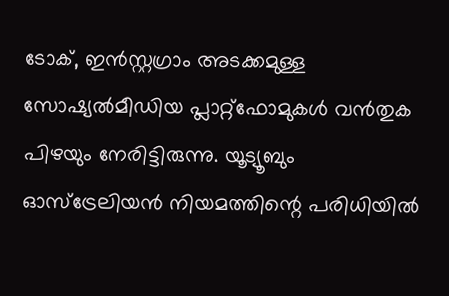ടോക്, ഇന്‍സ്റ്റഗ്രാം അടക്കമുള്ള സോഷ്യല്‍മീഡിയ പ്ലാറ്റ്ഫോമുകള്‍ വന്‍തുക പിഴയും നേരിട്ടിരുന്നു. യൂട്യൂബും ഓസ്ട്രേലിയന്‍ നിയമത്തിന്റെ പരിധിയില്‍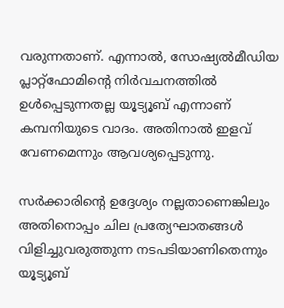വരുന്നതാണ്. എന്നാല്‍, സോഷ്യല്‍മീഡിയ പ്ലാറ്റ്ഫോമിന്റെ നിര്‍വചനത്തില്‍ ഉള്‍പ്പെടുന്നതല്ല യൂട്യൂബ് എന്നാണ് കമ്പനിയുടെ വാദം. അതിനാല്‍ ഇളവ് വേണമെന്നും ആവശ്യപ്പെടുന്നു.

സര്‍ക്കാരിന്റെ ഉദ്ദേശ്യം നല്ലതാണെങ്കിലും അതിനൊപ്പം ചില പ്രത്യേഘാതങ്ങള്‍ വിളിച്ചുവരുത്തുന്ന നടപടിയാണിതെന്നും യൂട്യൂബ്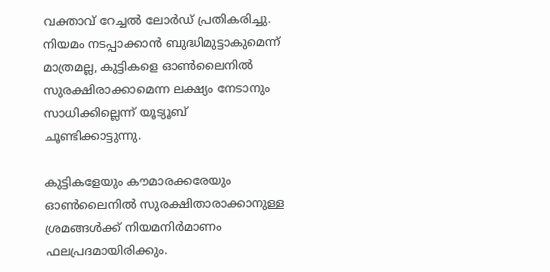വക്താവ് റേച്ചല്‍ ലോര്‍ഡ് പ്രതികരിച്ചു. നിയമം നടപ്പാക്കാന്‍ ബുദ്ധിമുട്ടാകുമെന്ന് മാത്രമല്ല, കുട്ടികളെ ഓണ്‍ലൈനില്‍ സുരക്ഷിരാക്കാമെന്ന ലക്ഷ്യം നേടാനും സാധിക്കില്ലെന്ന് യൂട്യൂബ് ചൂണ്ടിക്കാട്ടുന്നു.

കുട്ടികളേയും കൗമാരക്കരേയും ഓണ്‍ലൈനില്‍ സുരക്ഷിതാരാക്കാനുള്ള ശ്രമങ്ങള്‍ക്ക് നിയമനിര്‍മാണം ഫലപ്രദമായിരിക്കും.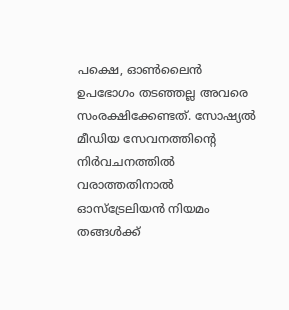പക്ഷെ, ഓണ്‍ലൈന്‍ ഉപഭോഗം തടഞ്ഞല്ല അവരെ സംരക്ഷിക്കേണ്ടത്. സോഷ്യല്‍ മീഡിയ സേവനത്തിന്റെ നിര്‍വചനത്തില്‍ വരാത്തതിനാല്‍ ഓസ്ട്രേലിയന്‍ നിയമം തങ്ങള്‍ക്ക്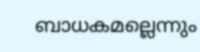ബാധകമല്ലെന്നും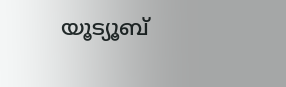യൂട്യൂബ്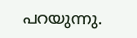പറയുന്നു.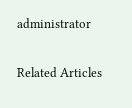administrator

Related Articles